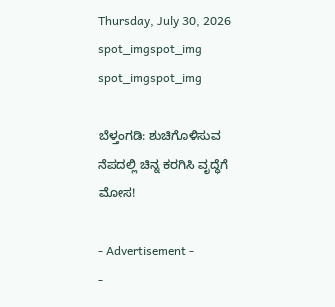Thursday, July 30, 2026
spot_imgspot_img
spot_imgspot_img

ಬೆಳ್ತಂಗಡಿ: ಶುಚಿಗೊಳಿಸುವ ನೆಪದಲ್ಲಿ ಚಿನ್ನ ಕರಗಿಸಿ ವೃದ್ಧೆಗೆ ಮೋಸ!

- Advertisement -
-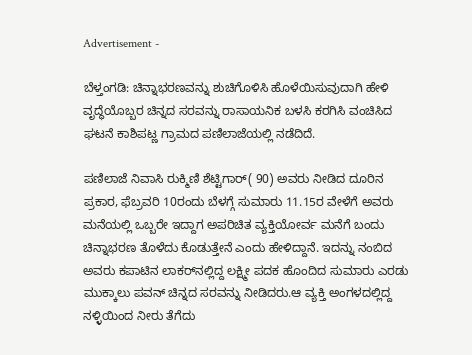Advertisement -

ಬೆಳ್ತಂಗಡಿ: ಚಿನ್ನಾಭರಣವನ್ನು ಶುಚಿಗೊಳಿಸಿ ಹೊಳೆಯಿಸುವುದಾಗಿ ಹೇಳಿ ವೃದ್ಧೆಯೊಬ್ಬರ ಚಿನ್ನದ ಸರವನ್ನು ರಾಸಾಯನಿಕ ಬಳಸಿ ಕರಗಿಸಿ ವಂಚಿಸಿದ ಘಟನೆ ಕಾಶಿಪಟ್ಣ ಗ್ರಾಮದ ಪಣಿಲಾಜೆಯಲ್ಲಿ ನಡೆದಿದೆ.

ಪಣಿಲಾಜೆ ನಿವಾಸಿ ರುಕ್ಮಿಣಿ ಶೆಟ್ಟಿಗಾರ್( 90) ಅವರು ನೀಡಿದ ದೂರಿನ ಪ್ರಕಾರ, ಫೆಬ್ರವರಿ 10ರಂದು ಬೆಳಗ್ಗೆ ಸುಮಾರು 11.15ರ ವೇಳೆಗೆ ಅವರು ಮನೆಯಲ್ಲಿ ಒಬ್ಬರೇ ಇದ್ದಾಗ ಅಪರಿಚಿತ ವ್ಯಕ್ತಿಯೋರ್ವ ಮನೆಗೆ ಬಂದು ಚಿನ್ನಾಭರಣ ತೊಳೆದು ಕೊಡುತ್ತೇನೆ ಎಂದು ಹೇಳಿದ್ದಾನೆ. ಇದನ್ನು ನಂಬಿದ ಅವರು ಕಪಾಟಿನ ಲಾಕರ್‌ನಲ್ಲಿದ್ದ ಲಕ್ಷ್ಮೀ ಪದಕ ಹೊಂದಿದ ಸುಮಾರು ಎರಡು ಮುಕ್ಕಾಲು ಪವನ್ ಚಿನ್ನದ ಸರವನ್ನು ನೀಡಿದರು.ಆ ವ್ಯಕ್ತಿ ಅಂಗಳದಲ್ಲಿದ್ದ ನಳ್ಳಿಯಿಂದ ನೀರು ತೆಗೆದು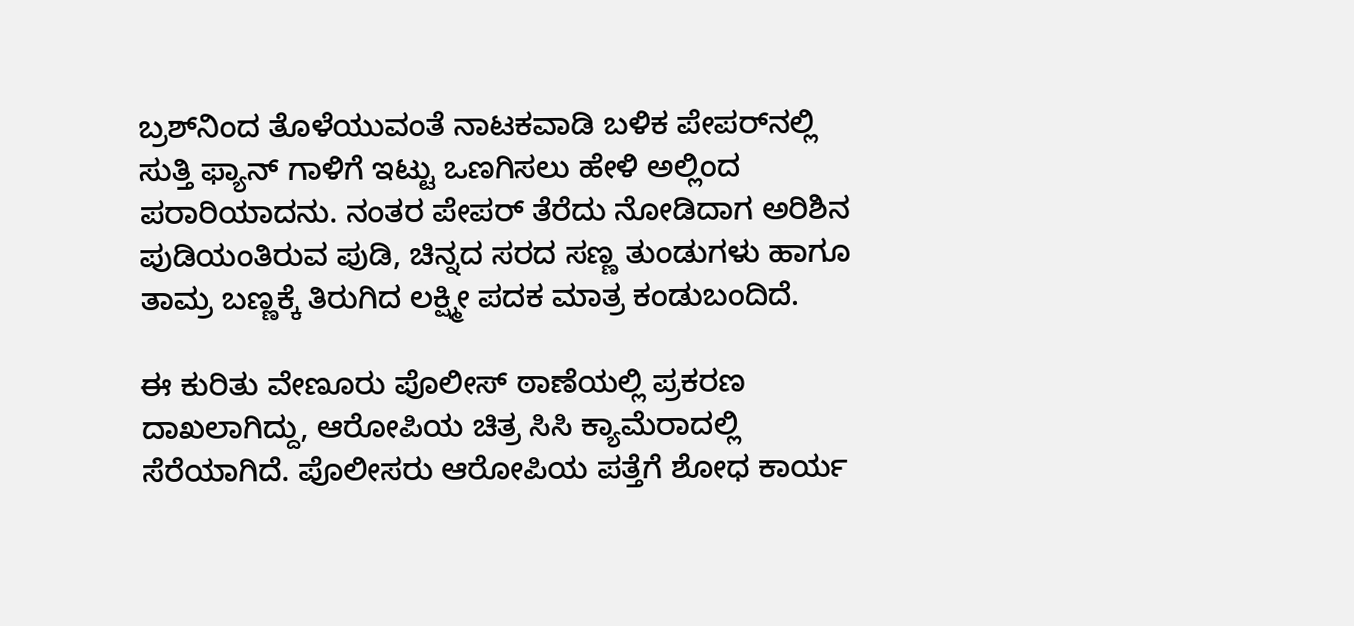ಬ್ರಶ್‌ನಿಂದ ತೊಳೆಯುವಂತೆ ನಾಟಕವಾಡಿ ಬಳಿಕ ಪೇಪರ್‌ನಲ್ಲಿ ಸುತ್ತಿ ಫ್ಯಾನ್ ಗಾಳಿಗೆ ಇಟ್ಟು ಒಣಗಿಸಲು ಹೇಳಿ ಅಲ್ಲಿಂದ ಪರಾರಿಯಾದನು. ನಂತರ ಪೇಪರ್ ತೆರೆದು ನೋಡಿದಾಗ ಅರಿಶಿನ ಪುಡಿಯಂತಿರುವ ಪುಡಿ, ಚಿನ್ನದ ಸರದ ಸಣ್ಣ ತುಂಡುಗಳು ಹಾಗೂ ತಾಮ್ರ ಬಣ್ಣಕ್ಕೆ ತಿರುಗಿದ ಲಕ್ಷ್ಮೀ ಪದಕ ಮಾತ್ರ ಕಂಡುಬಂದಿದೆ.

ಈ ಕುರಿತು ವೇಣೂರು ಪೊಲೀಸ್ ಠಾಣೆಯಲ್ಲಿ ಪ್ರಕರಣ ದಾಖಲಾಗಿದ್ದು, ಆರೋಪಿಯ ಚಿತ್ರ ಸಿಸಿ ಕ್ಯಾಮೆರಾದಲ್ಲಿ ಸೆರೆಯಾಗಿದೆ. ಪೊಲೀಸರು ಆರೋಪಿಯ ಪತ್ತೆಗೆ ಶೋಧ ಕಾರ್ಯ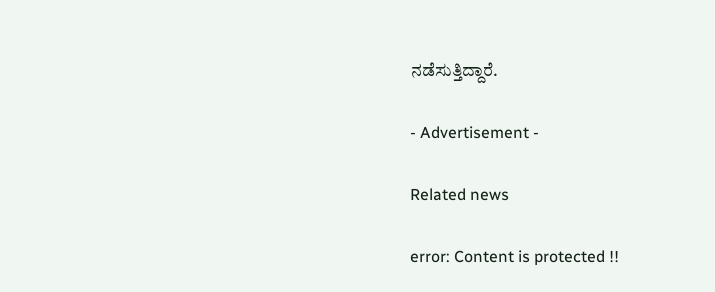ನಡೆಸುತ್ತಿದ್ದಾರೆ.

- Advertisement -

Related news

error: Content is protected !!